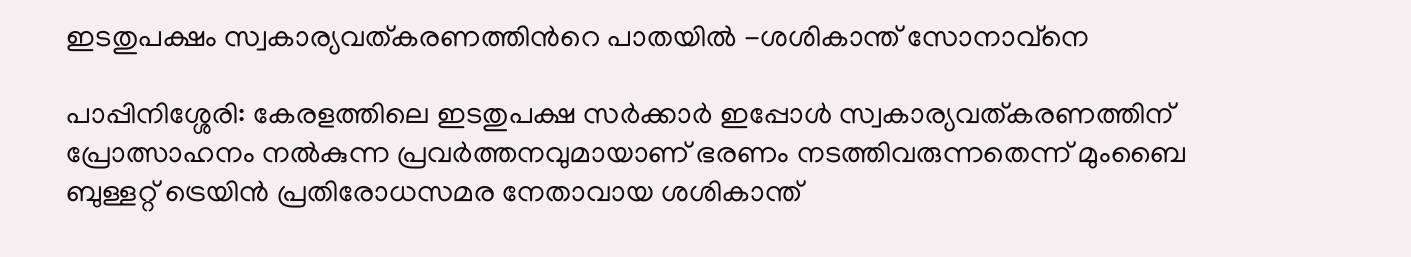ഇടതുപക്ഷം സ്വകാര്യവത്കരണത്തിന്‍റെ പാതയിൽ -ശശികാന്ത് സോനാവ്നെ

പാപ്പിനിശ്ശേരി: കേരളത്തിലെ ഇടതുപക്ഷ സർക്കാർ ഇപ്പോൾ സ്വകാര്യവത്കരണത്തിന് പ്രോത്സാഹനം നൽകുന്ന പ്രവർത്തനവുമായാണ് ഭരണം നടത്തിവരുന്നതെന്ന് മുംബൈ ബുള്ളറ്റ് ട്രെയിൻ പ്രതിരോധസമര നേതാവായ ശശികാന്ത്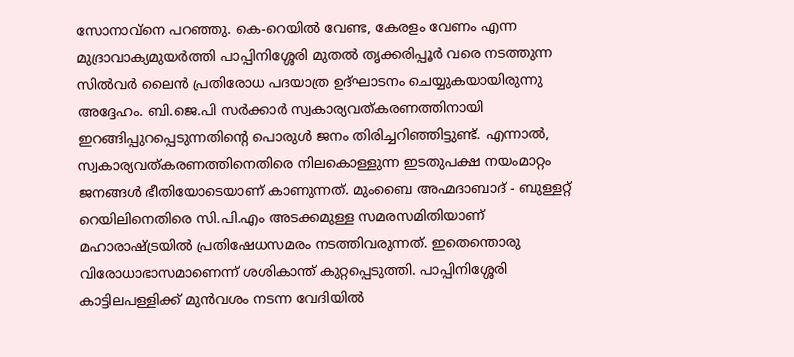സോനാവ്നെ പറഞ്ഞു. കെ-റെയിൽ വേണ്ട, കേരളം വേണം എന്ന മുദ്രാവാക്യമുയർത്തി പാപ്പിനിശ്ശേരി മുതൽ തൃക്കരിപ്പൂർ വരെ നടത്തുന്ന സിൽവർ ലൈൻ പ്രതിരോധ പദയാത്ര ഉദ്ഘാടനം ചെയ്യുകയായിരുന്നു അദ്ദേഹം. ബി.ജെ.പി സർക്കാർ സ്വകാര്യവത്കരണത്തിനായി ഇറങ്ങിപ്പുറപ്പെടുന്നതിന്റെ പൊരുൾ ജനം തിരിച്ചറിഞ്ഞിട്ടുണ്ട്. എന്നാൽ, സ്വകാര്യവത്കരണത്തിനെതിരെ നിലകൊള്ളുന്ന ഇടതുപക്ഷ നയംമാറ്റം ജനങ്ങൾ ഭീതിയോടെയാണ് കാണുന്നത്. മുംബൈ അഹ്മദാബാദ് - ബുള്ളറ്റ് റെയിലിനെതിരെ സി.പി.എം അടക്കമുള്ള സമരസമിതിയാണ് മഹാരാഷ്ട്രയിൽ പ്രതിഷേധസമരം നടത്തിവരുന്നത്. ഇതെന്തൊരു വിരോധാഭാസമാണെന്ന് ശശികാന്ത് കുറ്റപ്പെടുത്തി. പാപ്പിനിശ്ശേരി കാട്ടിലപള്ളിക്ക് മുൻവശം നടന്ന വേദിയിൽ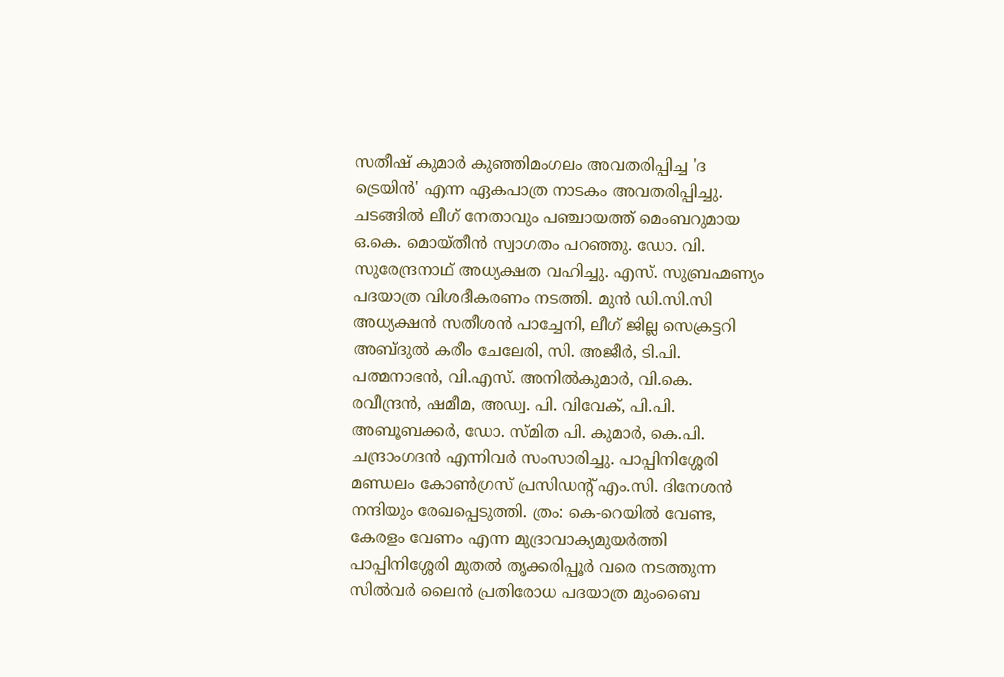സതീഷ് കുമാർ കുഞ്ഞിമംഗലം അവതരിപ്പിച്ച 'ദ ട്രെയിൻ' എന്ന ഏകപാത്ര നാടകം അവതരിപ്പിച്ചു. ചടങ്ങിൽ ലീഗ് നേതാവും പഞ്ചായത്ത് മെംബറുമായ ഒ.കെ. മൊയ്തീൻ സ്വാഗതം പറഞ്ഞു. ഡോ. വി. സുരേന്ദ്രനാഥ് അധ്യക്ഷത വഹിച്ചു. എസ്. സുബ്രഹ്മണ്യം പദയാത്ര വിശദീകരണം നടത്തി. മുൻ ഡി.സി.സി അധ്യക്ഷൻ സതീശൻ പാച്ചേനി, ലീഗ് ജില്ല സെക്രട്ടറി അബ്ദുൽ കരീം ചേലേരി, സി. അജീർ, ടി.പി. പത്മനാഭൻ, വി.എസ്. അനിൽകുമാർ, വി.കെ. രവീന്ദ്രൻ, ഷമീമ, അഡ്വ. പി. വിവേക്, പി.പി. അബൂബക്കർ, ഡോ. സ്മിത പി. കുമാർ, കെ.പി. ചന്ദ്രാംഗദൻ എന്നിവർ സംസാരിച്ചു. പാപ്പിനിശ്ശേരി മണ്ഡലം കോൺഗ്രസ് പ്രസിഡന്റ് എം.സി. ദിനേശൻ നന്ദിയും രേഖപ്പെടുത്തി. ത്രം: കെ-റെയിൽ വേണ്ട, കേരളം വേണം എന്ന മുദ്രാവാക്യമുയർത്തി പാപ്പിനിശ്ശേരി മുതൽ തൃക്കരിപ്പൂർ വരെ നടത്തുന്ന സിൽവർ ലൈൻ പ്രതിരോധ പദയാത്ര മുംബൈ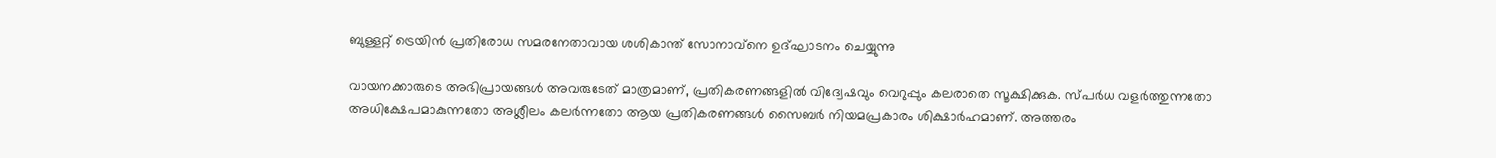ബുള്ളറ്റ് ട്രെയിൻ പ്രതിരോധ സമരനേതാവായ ശശികാന്ത് സോനാവ്നെ ഉദ്ഘാടനം ചെയ്യുന്നു

വായനക്കാരുടെ അഭിപ്രായങ്ങള്‍ അവരുടേത് മാത്രമാണ്, പ്രതികരണങ്ങളിൽ വിദ്വേഷവും വെറുപ്പും കലരാതെ സൂക്ഷിക്കുക. സ്പർധ വളർത്തുന്നതോ അധിക്ഷേപമാകുന്നതോ അശ്ലീലം കലർന്നതോ ആയ പ്രതികരണങ്ങൾ സൈബർ നിയമപ്രകാരം ശിക്ഷാർഹമാണ്. അത്തരം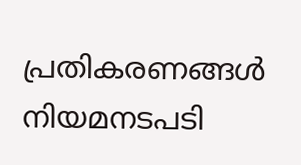പ്രതികരണങ്ങൾ നിയമനടപടി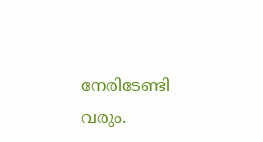നേരിടേണ്ടി വരും.